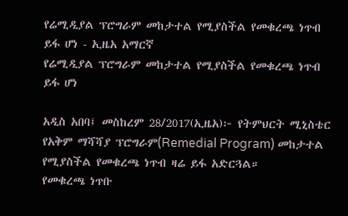የሬሚዲያል ፕሮግራም መከታተል የሚያስችል የመቁረጫ ነጥብ ይፋ ሆነ - ኢዜአ አማርኛ
የሬሚዲያል ፕሮግራም መከታተል የሚያስችል የመቁረጫ ነጥብ ይፋ ሆነ

አዲስ አበባ፤ መስከረም 28/2017(ኢዜአ)፦ የትምህርት ሚኒስቴር የአቅም ማሻሻያ ፕሮግራም(Remedial Program) መከታተል የሚያስችል የመቁረጫ ነጥብ ዛሬ ይፋ አድርጓል።
የመቁረጫ ነጥቡ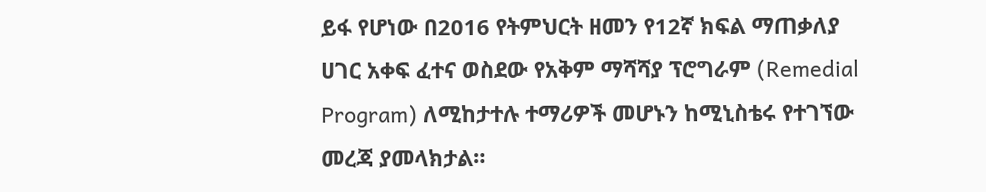ይፋ የሆነው በ2016 የትምህርት ዘመን የ12ኛ ክፍል ማጠቃለያ ሀገር አቀፍ ፈተና ወስደው የአቅም ማሻሻያ ፕሮግራም (Remedial Program) ለሚከታተሉ ተማሪዎች መሆኑን ከሚኒስቴሩ የተገኘው መረጃ ያመላክታል።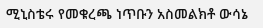ሚኒስቴሩ የመቁረጫ ነጥቡን አስመልክቶ ውሳኔ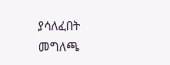ያሳለፈበት መግለጫ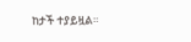ከታች ተያይዟል።